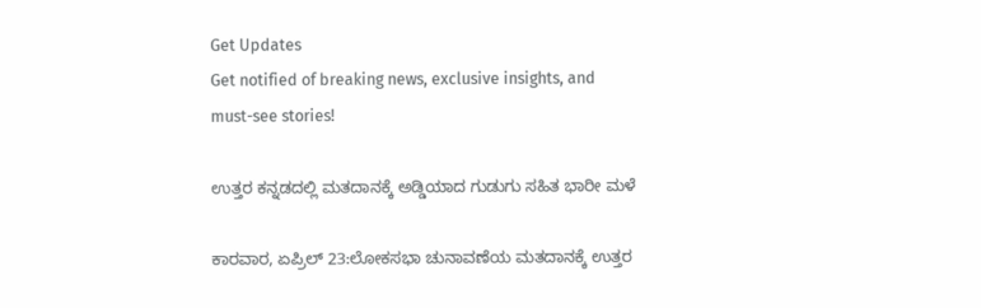Get Updates
Get notified of breaking news, exclusive insights, and must-see stories!

ಉತ್ತರ ಕನ್ನಡದಲ್ಲಿ ಮತದಾನಕ್ಕೆ ಅಡ್ಡಿಯಾದ ಗುಡುಗು ಸಹಿತ ಭಾರೀ ಮಳೆ

ಕಾರವಾರ, ಏಪ್ರಿಲ್ 23:ಲೋಕಸಭಾ ಚುನಾವಣೆಯ ಮತದಾನಕ್ಕೆ ಉತ್ತರ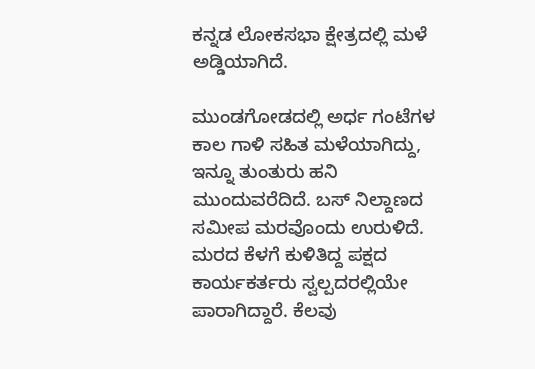ಕನ್ನಡ ಲೋಕಸಭಾ ಕ್ಷೇತ್ರದಲ್ಲಿ ಮಳೆ ಅಡ್ಡಿಯಾಗಿದೆ.

ಮುಂಡಗೋಡದಲ್ಲಿ ಅರ್ಧ ಗಂಟೆಗಳ ಕಾಲ ಗಾಳಿ ಸಹಿತ ಮಳೆಯಾಗಿದ್ದು, ಇನ್ನೂ ತುಂತುರು ಹನಿ ಮುಂದುವರೆದಿದೆ. ಬಸ್ ನಿಲ್ದಾಣದ ಸಮೀಪ ಮರವೊಂದು ಉರುಳಿದೆ. ಮರದ ಕೆಳಗೆ ಕುಳಿತಿದ್ದ ಪಕ್ಷದ ಕಾರ್ಯಕರ್ತರು ಸ್ವಲ್ಪದರಲ್ಲಿಯೇ ಪಾರಾಗಿದ್ದಾರೆ. ಕೆಲವು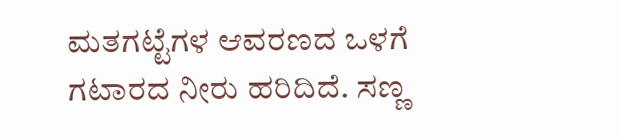ಮತಗಟ್ಟೆಗಳ ಆವರಣದ ಒಳಗೆ ಗಟಾರದ ನೀರು ಹರಿದಿದೆ. ಸಣ್ಣ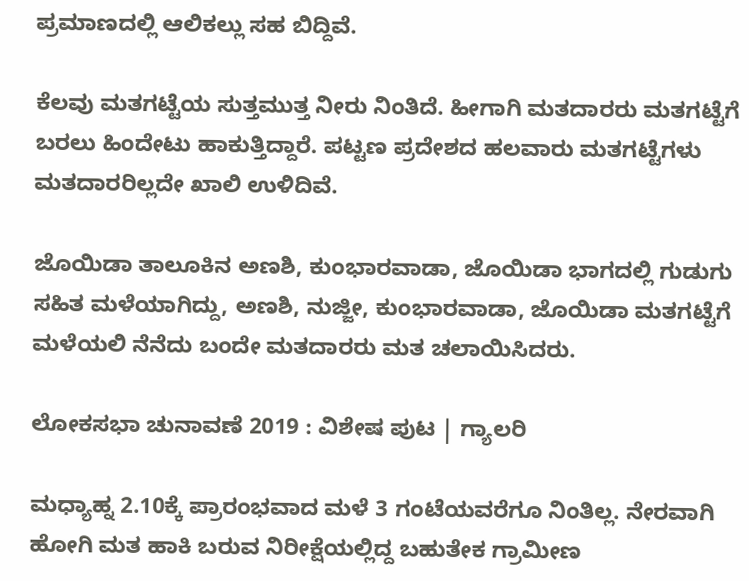ಪ್ರಮಾಣದಲ್ಲಿ ಆಲಿಕಲ್ಲು ಸಹ ಬಿದ್ದಿವೆ.

ಕೆಲವು ಮತಗಟ್ಟೆಯ ಸುತ್ತಮುತ್ತ ನೀರು ನಿಂತಿದೆ. ಹೀಗಾಗಿ ಮತದಾರರು ಮತಗಟ್ಟೆಗೆ ಬರಲು ಹಿಂದೇಟು ಹಾಕುತ್ತಿದ್ದಾರೆ. ಪಟ್ಟಣ ಪ್ರದೇಶದ ಹಲವಾರು ಮತಗಟ್ಟೆಗಳು ಮತದಾರರಿಲ್ಲದೇ ಖಾಲಿ ಉಳಿದಿವೆ.

ಜೊಯಿಡಾ ತಾಲೂಕಿನ ಅಣಶಿ, ಕುಂಭಾರವಾಡಾ, ಜೊಯಿಡಾ ಭಾಗದಲ್ಲಿ ಗುಡುಗು ಸಹಿತ ಮಳೆಯಾಗಿದ್ದು, ಅಣಶಿ, ನುಜ್ಜೀ, ಕುಂಭಾರವಾಡಾ, ಜೊಯಿಡಾ ಮತಗಟ್ಟೆಗೆ ಮಳೆಯಲಿ ನೆನೆದು ಬಂದೇ ಮತದಾರರು ಮತ ಚಲಾಯಿಸಿದರು.

ಲೋಕಸಭಾ ಚುನಾವಣೆ 2019 : ವಿಶೇಷ ಪುಟ | ಗ್ಯಾಲರಿ

ಮಧ್ಯಾಹ್ನ 2.10ಕ್ಕೆ ಪ್ರಾರಂಭವಾದ ಮಳೆ 3 ಗಂಟೆಯವರೆಗೂ ನಿಂತಿಲ್ಲ. ನೇರವಾಗಿ ಹೋಗಿ ಮತ ಹಾಕಿ ಬರುವ ನಿರೀಕ್ಷೆಯಲ್ಲಿದ್ದ ಬಹುತೇಕ ಗ್ರಾಮೀಣ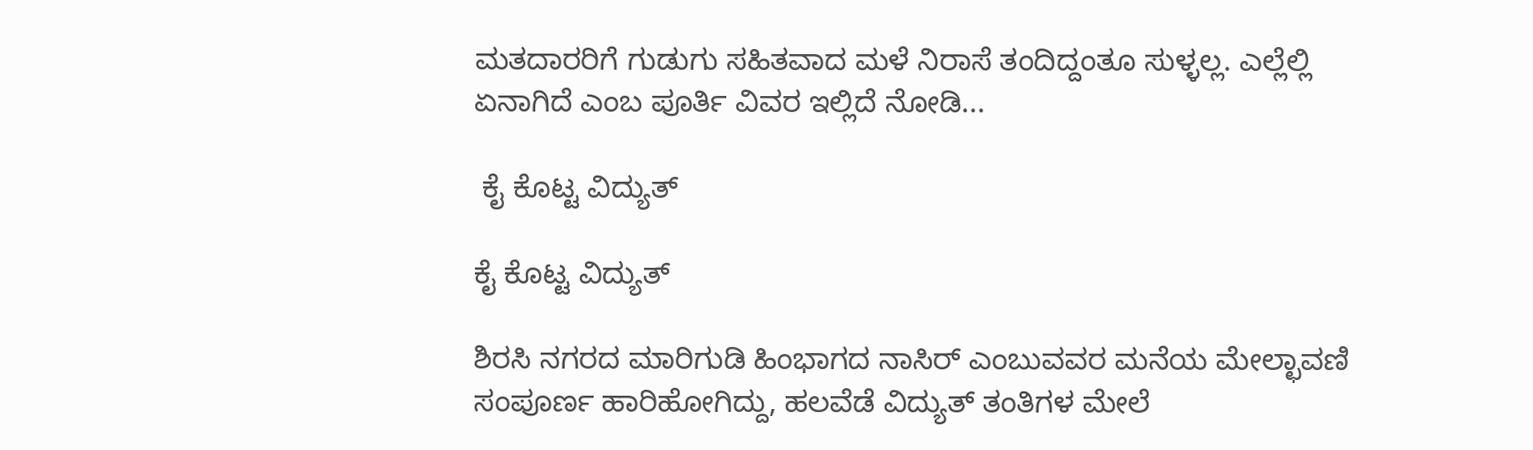ಮತದಾರರಿಗೆ ಗುಡುಗು ಸಹಿತವಾದ ಮಳೆ ನಿರಾಸೆ ತಂದಿದ್ದಂತೂ ಸುಳ್ಳಲ್ಲ. ಎಲ್ಲೆಲ್ಲಿ ಏನಾಗಿದೆ ಎಂಬ ಪೂರ್ತಿ ವಿವರ ಇಲ್ಲಿದೆ ನೋಡಿ...

 ಕೈ ಕೊಟ್ಟ ವಿದ್ಯುತ್

ಕೈ ಕೊಟ್ಟ ವಿದ್ಯುತ್

ಶಿರಸಿ ನಗರದ ಮಾರಿಗುಡಿ ಹಿಂಭಾಗದ ನಾಸಿರ್ ಎಂಬುವವರ ಮನೆಯ ಮೇಲ್ಛಾವಣಿ ಸಂಪೂರ್ಣ ಹಾರಿಹೋಗಿದ್ದು, ಹಲವೆಡೆ ವಿದ್ಯುತ್ ತಂತಿಗಳ ಮೇಲೆ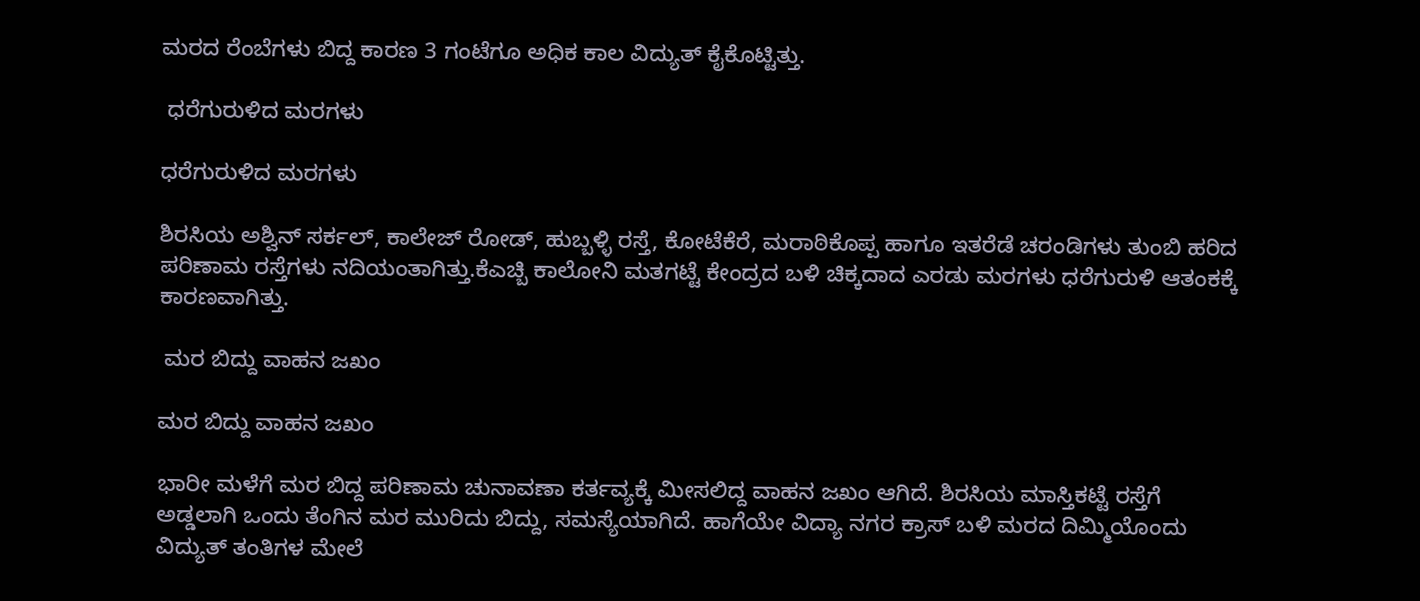ಮರದ ರೆಂಬೆಗಳು ಬಿದ್ದ ಕಾರಣ 3 ಗಂಟೆಗೂ ಅಧಿಕ ಕಾಲ ವಿದ್ಯುತ್ ಕೈಕೊಟ್ಟಿತ್ತು.

 ಧರೆಗುರುಳಿದ ಮರಗಳು

ಧರೆಗುರುಳಿದ ಮರಗಳು

ಶಿರಸಿಯ ಅಶ್ವಿನ್ ಸರ್ಕಲ್, ಕಾಲೇಜ್ ರೋಡ್, ಹುಬ್ಬಳ್ಳಿ ರಸ್ತೆ, ಕೋಟೆಕೆರೆ, ಮರಾಠಿಕೊಪ್ಪ ಹಾಗೂ ಇತರೆಡೆ ಚರಂಡಿಗಳು ತುಂಬಿ ಹರಿದ ಪರಿಣಾಮ ರಸ್ತೆಗಳು ನದಿಯಂತಾಗಿತ್ತು.ಕೆಎಚ್ಬಿ ಕಾಲೋನಿ ಮತಗಟ್ಟೆ ಕೇಂದ್ರದ ಬಳಿ ಚಿಕ್ಕದಾದ ಎರಡು ಮರಗಳು ಧರೆಗುರುಳಿ ಆತಂಕಕ್ಕೆ ಕಾರಣವಾಗಿತ್ತು.

 ಮರ ಬಿದ್ದು ವಾಹನ ಜಖಂ

ಮರ ಬಿದ್ದು ವಾಹನ ಜಖಂ

ಭಾರೀ ಮಳೆಗೆ ಮರ ಬಿದ್ದ ಪರಿಣಾಮ ಚುನಾವಣಾ ಕರ್ತವ್ಯಕ್ಕೆ ಮೀಸಲಿದ್ದ ವಾಹನ ಜಖಂ ಆಗಿದೆ. ಶಿರಸಿಯ ಮಾಸ್ತಿಕಟ್ಟೆ ರಸ್ತೆಗೆ ಅಡ್ಡಲಾಗಿ ಒಂದು ತೆಂಗಿನ ಮರ ಮುರಿದು ಬಿದ್ದು, ಸಮಸ್ಯೆಯಾಗಿದೆ. ಹಾಗೆಯೇ ವಿದ್ಯಾ ನಗರ ಕ್ರಾಸ್ ಬಳಿ ಮರದ ದಿಮ್ಮಿಯೊಂದು ವಿದ್ಯುತ್ ತಂತಿಗಳ ಮೇಲೆ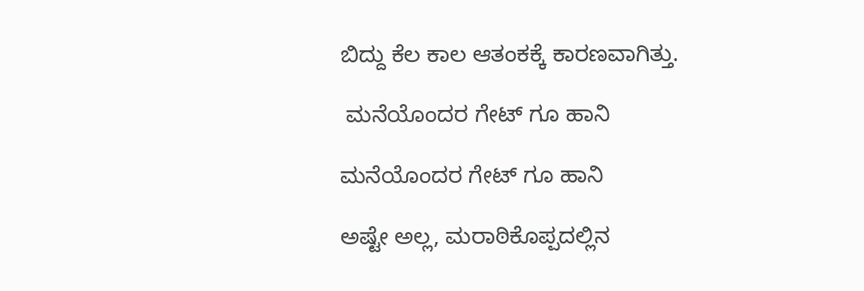ಬಿದ್ದು ಕೆಲ ಕಾಲ ಆತಂಕಕ್ಕೆ ಕಾರಣವಾಗಿತ್ತು.

 ಮನೆಯೊಂದರ ಗೇಟ್ ಗೂ ಹಾನಿ

ಮನೆಯೊಂದರ ಗೇಟ್ ಗೂ ಹಾನಿ

ಅಷ್ಟೇ ಅಲ್ಲ, ಮರಾಠಿಕೊಪ್ಪದಲ್ಲಿನ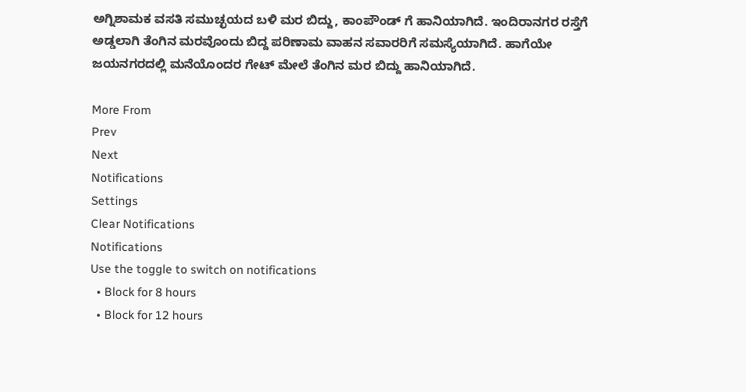ಅಗ್ನಿಶಾಮಕ ವಸತಿ ಸಮುಚ್ಛಯದ ಬಳಿ ಮರ ಬಿದ್ದು, ಕಾಂಪೌಂಡ್ ಗೆ ಹಾನಿಯಾಗಿದೆ. ಇಂದಿರಾನಗರ ರಸ್ತೆಗೆ ಅಡ್ಡಲಾಗಿ ತೆಂಗಿನ ಮರವೊಂದು ಬಿದ್ದ ಪರಿಣಾಮ ವಾಹನ ಸವಾರರಿಗೆ ಸಮಸ್ಯೆಯಾಗಿದೆ. ಹಾಗೆಯೇ ಜಯನಗರದಲ್ಲಿ ಮನೆಯೊಂದರ ಗೇಟ್ ಮೇಲೆ ತೆಂಗಿನ ಮರ ಬಿದ್ದು ಹಾನಿಯಾಗಿದೆ.

More From
Prev
Next
Notifications
Settings
Clear Notifications
Notifications
Use the toggle to switch on notifications
  • Block for 8 hours
  • Block for 12 hours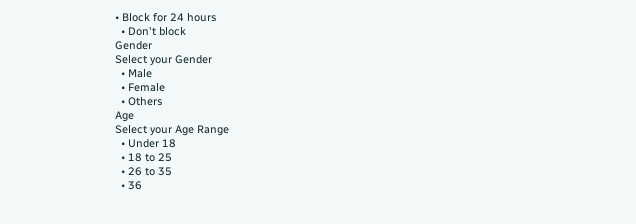• Block for 24 hours
  • Don't block
Gender
Select your Gender
  • Male
  • Female
  • Others
Age
Select your Age Range
  • Under 18
  • 18 to 25
  • 26 to 35
  • 36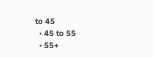to 45
  • 45 to 55
  • 55+